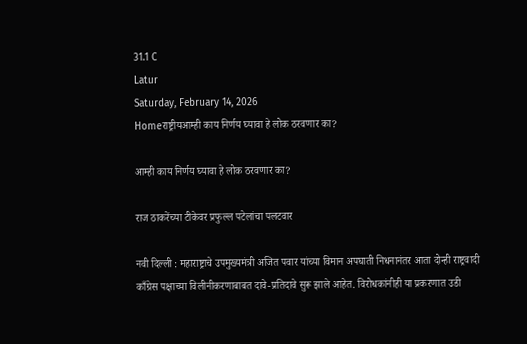31.1 C
Latur
Saturday, February 14, 2026
Homeराष्ट्रीयआम्ही काय निर्णय घ्यावा हे लोक ठरवणार का?

आम्ही काय निर्णय घ्यावा हे लोक ठरवणार का?

राज ठाकरेंच्या टीकेवर प्रफुल्ल पटेलांचा पलटवार

नवी दिल्ली : महाराष्ट्राचे उपमुख्यमंत्री अजित पवार यांच्या विमान अपघाती निधनानंतर आता दोन्ही राष्ट्रवादी काँग्रेस पक्षाच्या विलीनीकरणाबाबत दावे-प्रतिदावे सुरू झाले आहेत. विरोधकांनीही या प्रकरणात उडी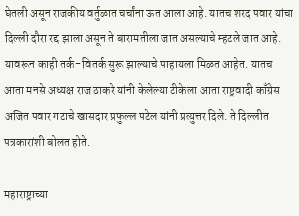घेतली असून राजकीय वर्तुळात चर्चांना ऊत आला आहे. यातच शरद पवार यांचा दिल्ली दौरा रद्द झाला असून ते बारामतीला जात असल्याचे म्हटले जात आहे. यावरून काही तर्क-वितर्क सुरू झाल्याचे पाहायला मिळत आहेत. यातच आता मनसे अध्यक्ष राज ठाकरे यांनी केलेल्या टीकेला आता राष्ट्रवादी काँग्रेस अजित पवार गटाचे खासदार प्रफुल्ल पटेल यांनी प्रत्युत्तर दिले. ते दिल्लीत पत्रकारांशी बोलत होते.

महाराष्ट्राच्या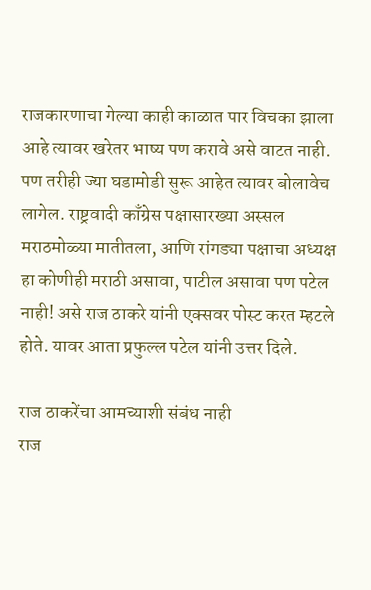राजकारणाचा गेल्या काही काळात पार विचका झाला आहे त्यावर खरेतर भाष्य पण करावे असे वाटत नाही. पण तरीही ज्या घडामोडी सुरू आहेत त्यावर बोलावेच लागेल. राष्ट्रवादी काँग्रेस पक्षासारख्या अस्सल मराठमोळ्या मातीतला, आणि रांगड्या पक्षाचा अध्यक्ष हा कोणीही मराठी असावा, पाटील असावा पण पटेल नाही! असे राज ठाकरे यांनी एक्सवर पोस्ट करत म्हटले होते. यावर आता प्रफुल्ल पटेल यांनी उत्तर दिले.

राज ठाकरेंचा आमच्याशी संबंध नाही
राज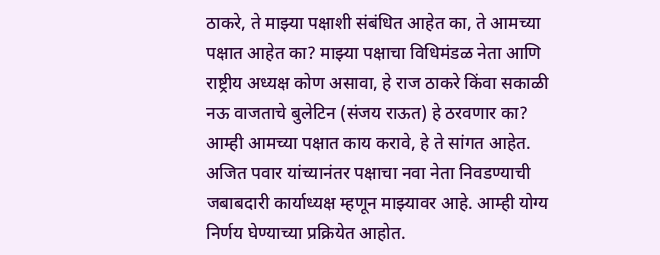ठाकरे, ते माझ्या पक्षाशी संबंधित आहेत का, ते आमच्या पक्षात आहेत का? माझ्या पक्षाचा विधिमंडळ नेता आणि राष्ट्रीय अध्यक्ष कोण असावा, हे राज ठाकरे किंवा सकाळी नऊ वाजताचे बुलेटिन (संजय राऊत) हे ठरवणार का? आम्ही आमच्या पक्षात काय करावे, हे ते सांगत आहेत. अजित पवार यांच्यानंतर पक्षाचा नवा नेता निवडण्याची जबाबदारी कार्याध्यक्ष म्हणून माझ्यावर आहे. आम्ही योग्य निर्णय घेण्याच्या प्रक्रियेत आहोत.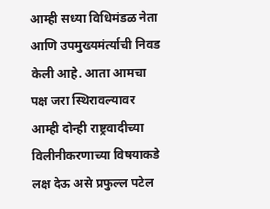आम्ही सध्या विधिमंडळ नेता आणि उपमुख्यमंर्त्याची निवड केली आहे. आता आमचा पक्ष जरा स्थिरावल्यावर आम्ही दोन्ही राष्ट्रवादीच्या विलीनीकरणाच्या विषयाकडे लक्ष देऊ असे प्रफुल्ल पटेल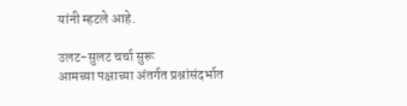यांनी म्हटले आहे.

उलट-सुलट चर्चा सुरू
आमच्या पक्षाच्या अंतर्गत प्रश्नांसंदर्भात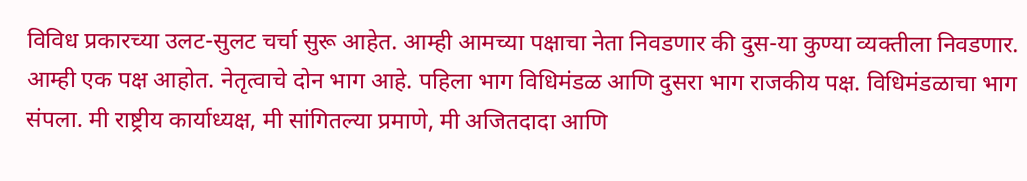विविध प्रकारच्या उलट-सुलट चर्चा सुरू आहेत. आम्ही आमच्या पक्षाचा नेता निवडणार की दुस-या कुण्या व्यक्तीला निवडणार. आम्ही एक पक्ष आहोत. नेतृत्वाचे दोन भाग आहे. पहिला भाग विधिमंडळ आणि दुसरा भाग राजकीय पक्ष. विधिमंडळाचा भाग संपला. मी राष्ट्रीय कार्याध्यक्ष, मी सांगितल्या प्रमाणे, मी अजितदादा आणि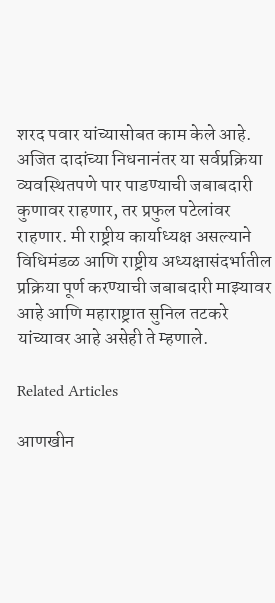शरद पवार यांच्यासोबत काम केले आहे. अजित दादांच्या निधनानंतर या सर्वप्रक्रिया व्यवस्थितपणे पार पाडण्याची जबाबदारी कुणावर राहणार, तर प्रफुल पटेलांवर राहणार. मी राष्ट्रीय कार्याध्यक्ष असल्याने विधिमंडळ आणि राष्ट्रीय अध्यक्षासंदर्भातील प्रक्रिया पूर्ण करण्याची जबाबदारी माझ्यावर आहे आणि महाराष्ट्रात सुनिल तटकरे यांच्यावर आहे असेही ते म्हणाले.

Related Articles

आणखीन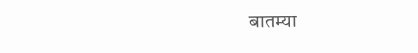बातम्या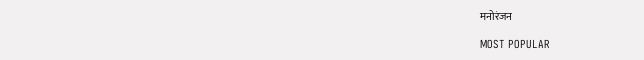मनोरंजन

MOST POPULAR